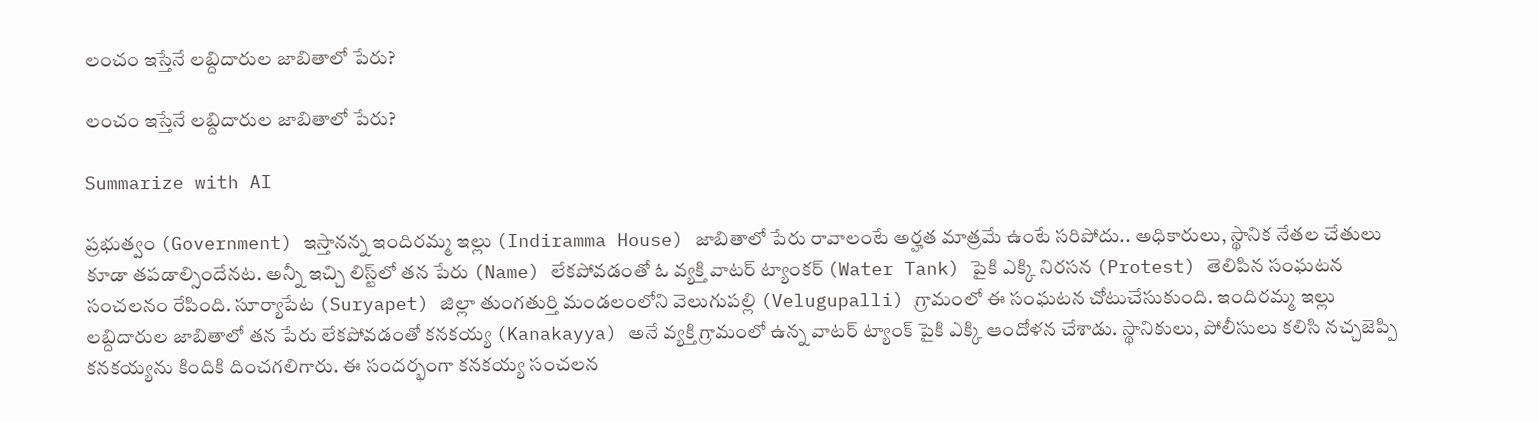లంచం ఇస్తేనే లబ్దిదారుల జాబితాలో పేరు?

లంచం ఇస్తేనే లబ్దిదారుల జాబితాలో పేరు?

Summarize with AI

ప్ర‌భుత్వం (Government) ఇస్తాన‌న్న ఇందిర‌మ్మ ఇల్లు (Indiramma House) జాబితాలో పేరు రావాలంటే అర్హ‌త మాత్ర‌మే ఉంటే స‌రిపోదు.. అధికారులు, స్థానిక నేత‌ల చేతులు కూడా త‌ప‌డాల్సిందేన‌ట‌. అన్నీ ఇచ్చి లిస్ట్‌లో త‌న పేరు (Name) లేక‌పోవ‌డంతో ఓ వ్య‌క్తి వాట‌ర్ ట్యాంక‌ర్ (Water Tank) పైకి ఎక్కి నిర‌స‌న (Protest) తెలిపిన సంఘ‌ట‌న సంచ‌ల‌నం రేపింది. సూర్యాపేట (Suryapet) జిల్లా తుంగతుర్తి మండలంలోని వెలుగుపల్లి (Velugupalli) గ్రామంలో ఈ సంఘ‌ట‌న చోటుచేసుకుంది. ఇందిరమ్మ ఇల్లు లబ్దిదారుల జాబితాలో తన పేరు లేకపోవడంతో కనకయ్య (Kanakayya) అనే వ్యక్తి గ్రామంలో ఉన్న వాటర్ ట్యాంక్ పైకి ఎక్కి ఆందోళన చేశాడు. స్థానికులు, పోలీసులు కలిసి నచ్చజెప్పి కనకయ్యను కిందికి దించగలిగారు. ఈ సందర్భంగా కనకయ్య సంచ‌ల‌న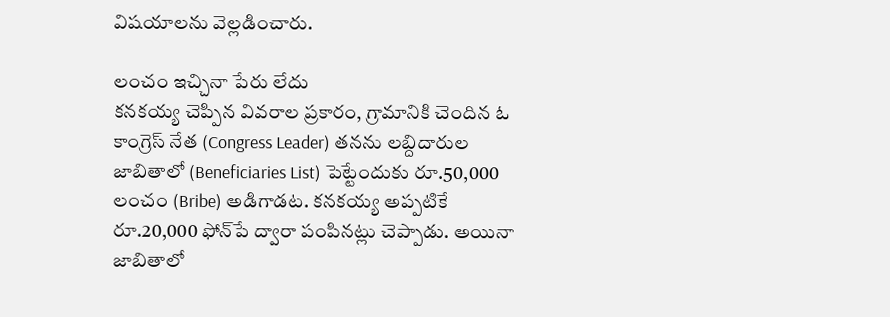విష‌యాల‌ను వెల్ల‌డించారు.

లంచం ఇచ్చినా పేరు లేదు
కనకయ్య చెప్పిన వివరాల ప్రకారం, గ్రామానికి చెందిన ఓ కాంగ్రెస్ నేత (Congress Leader) తనను లబ్దిదారుల జాబితాలో (Beneficiaries List) పెట్టేందుకు రూ.50,000 లంచం (Bribe) అడిగాడట. కనకయ్య అప్పటికే రూ.20,000 ఫోన్‌పే ద్వారా పంపినట్లు చెప్పాడు. అయినా జాబితాలో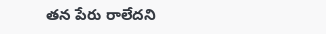తన పేరు రాలేదని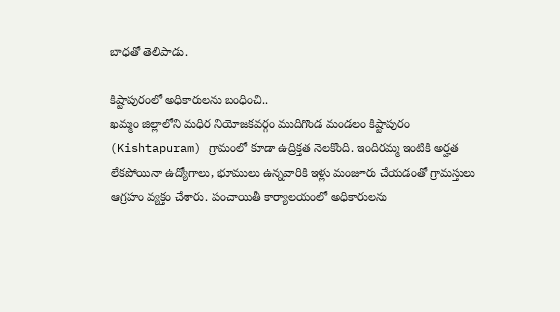బాధతో తెలిపాడు.

కిష్టాపురంలో అధికారులను బంధించి..
ఖమ్మం జిల్లాలోని మధిర నియోజకవర్గం ముదిగొండ మండలం కిష్టాపురం (Kishtapuram) గ్రామంలో కూడా ఉద్రిక్తత నెలకొంది. ఇందిర‌మ్మ ఇంటికి అర్హ‌త లేక‌పోయినా ఉద్యోగాలు, భూములు ఉన్నవారికి ఇళ్లు మంజూరు చేయడంతో గ్రామస్తులు ఆగ్రహం వ్యక్తం చేశారు. పంచాయితీ కార్యాలయంలో అధికారులను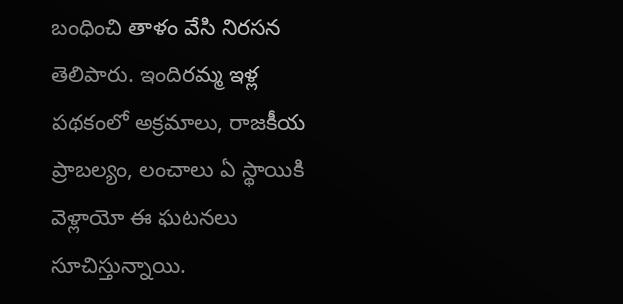బంధించి తాళం వేసి నిరసన తెలిపారు. ఇందిరమ్మ ఇళ్ల పథకంలో అక్రమాలు, రాజకీయ ప్రాబల్యం, లంచాలు ఏ స్థాయికి వెళ్లాయో ఈ ఘటనలు సూచిస్తున్నాయి.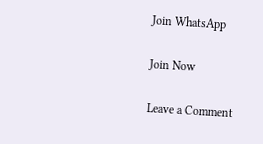Join WhatsApp

Join Now

Leave a Comment